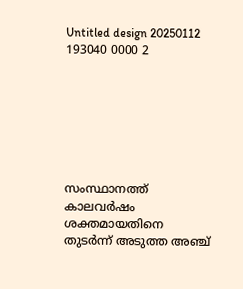Untitled design 20250112 193040 0000 2







സംസ്ഥാനത്ത് കാലവർഷം ശക്തമായതിനെ തുടർന്ന് അടുത്ത അഞ്ച്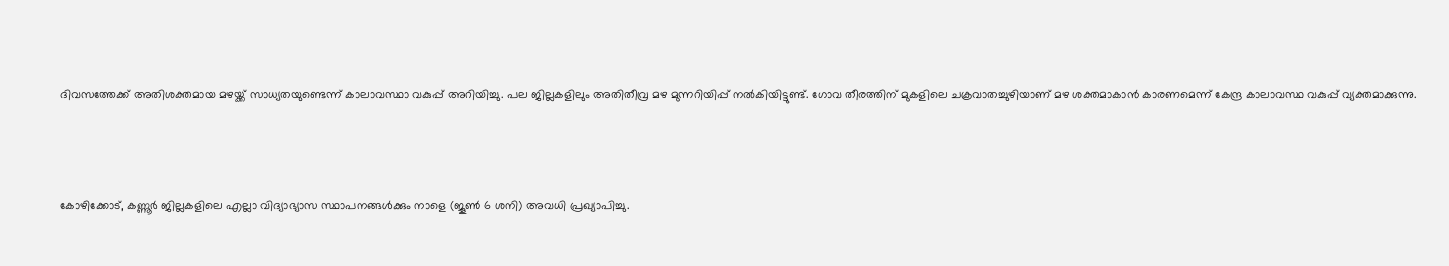ദിവസത്തേക്ക് അതിശക്തമായ മഴയ്ക്ക് സാധ്യതയുണ്ടെന്ന് കാലാവസ്ഥാ വകുപ്പ് അറിയിച്ചു. പല ജില്ലകളിലും അതിതീവ്ര മഴ മുന്നറിയിപ്പ് നൽകിയിട്ടുണ്ട്. ഗോവ തീരത്തിന് മുകളിലെ ചക്രവാതച്ചുഴിയാണ് മഴ ശക്തമാകാൻ കാരണമെന്ന് കേന്ദ്ര കാലാവസ്ഥ വകുപ്പ് വ്യക്തമാക്കുന്നു.



കോഴിക്കോട്, കണ്ണൂർ ജില്ലകളിലെ എല്ലാ വിദ്യാഭ്യാസ സ്ഥാപനങ്ങൾക്കും നാളെ (ജൂൺ 6 ശനി) അവധി പ്രഖ്യാപിച്ചു.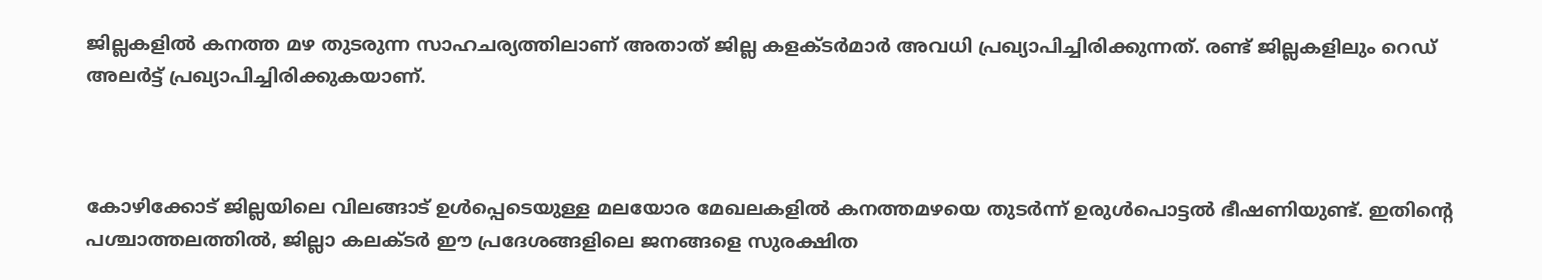ജില്ലകളിൽ കനത്ത മഴ തുടരുന്ന സാഹചര്യത്തിലാണ് അതാത് ജില്ല കളക്ടർമാർ അവധി പ്രഖ്യാപിച്ചിരിക്കുന്നത്. രണ്ട് ജില്ലകളിലും റെഡ് അലർട്ട് പ്രഖ്യാപിച്ചിരിക്കുകയാണ്.



കോഴിക്കോട് ജില്ലയിലെ വിലങ്ങാട് ഉൾപ്പെടെയുള്ള മലയോര മേഖലകളിൽ കനത്തമഴയെ തുടർന്ന് ഉരുൾപൊട്ടൽ ഭീഷണിയുണ്ട്. ഇതിന്റെ പശ്ചാത്തലത്തിൽ, ജില്ലാ കലക്ടർ ഈ പ്രദേശങ്ങളിലെ ജനങ്ങളെ സുരക്ഷിത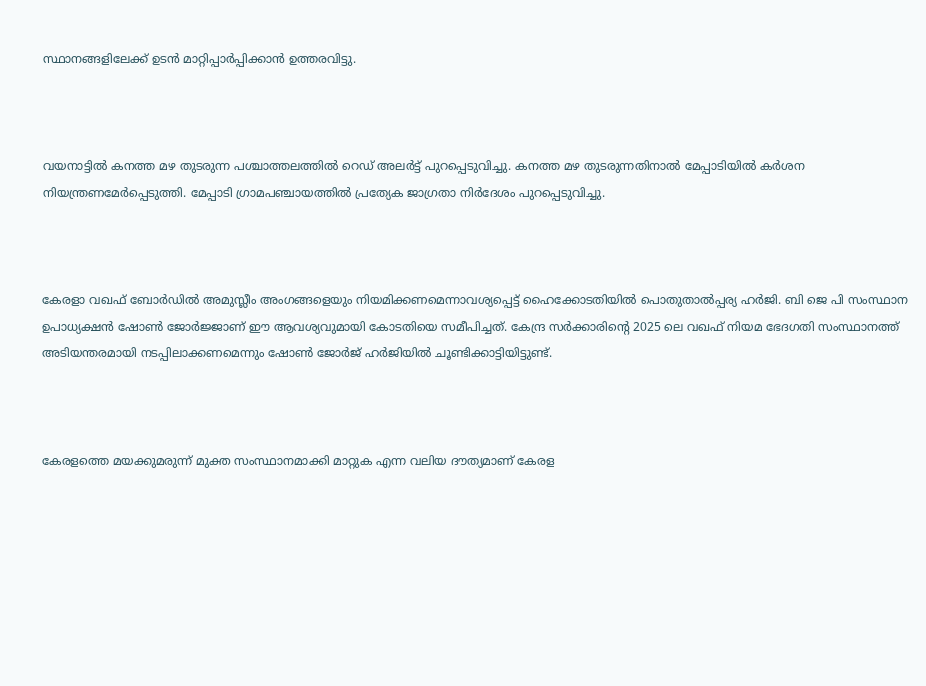സ്ഥാനങ്ങളിലേക്ക് ഉടൻ മാറ്റിപ്പാർപ്പിക്കാൻ ഉത്തരവിട്ടു.



വയനാട്ടിൽ കനത്ത മഴ തുടരുന്ന പശ്ചാത്തലത്തിൽ റെഡ് അലർട്ട് പുറപ്പെടുവിച്ചു. കനത്ത മഴ തുടരുന്നതിനാൽ മേപ്പാടിയിൽ കർശന നിയന്ത്രണമേർപ്പെടുത്തി. മേപ്പാടി ഗ്രാമപഞ്ചായത്തിൽ പ്രത്യേക ജാഗ്രതാ നിർദേശം പുറപ്പെടുവിച്ചു.



കേരളാ വഖഫ് ബോർഡിൽ അമുസ്ലീം അംഗങ്ങളെയും നിയമിക്കണമെന്നാവശ്യപ്പെട്ട് ഹൈക്കോടതിയിൽ പൊതുതാൽപ്പര്യ ഹർജി. ബി ജെ പി സംസ്ഥാന ഉപാധ്യക്ഷൻ ഷോൺ ജോർജ്ജാണ് ഈ ആവശ്യവുമായി കോടതിയെ സമീപിച്ചത്. കേന്ദ്ര സർക്കാരിന്റെ 2025 ലെ വഖഫ് നിയമ ഭേദഗതി സംസ്ഥാനത്ത് അടിയന്തരമായി നടപ്പിലാക്കണമെന്നും ഷോൺ ജോർജ് ഹർജിയിൽ ചൂണ്ടിക്കാട്ടിയിട്ടുണ്ട്.



കേരളത്തെ മയക്കുമരുന്ന് മുക്ത സംസ്ഥാനമാക്കി മാറ്റുക എന്ന വലിയ ദൗത്യമാണ് കേരള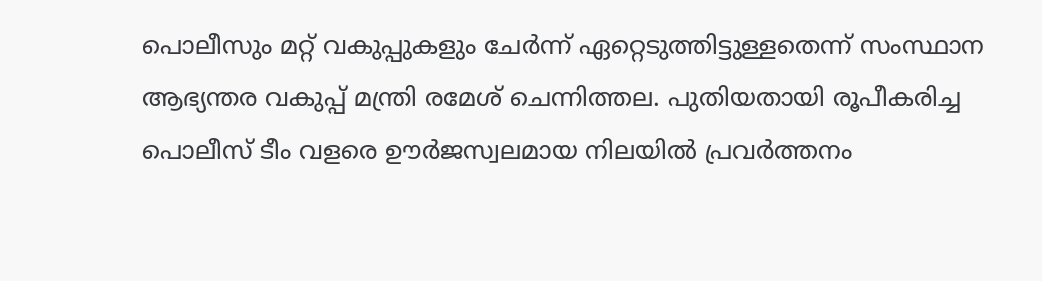പൊലീസും മറ്റ് വകുപ്പുകളും ചേ‍ർന്ന് ഏറ്റെടുത്തിട്ടുള്ളതെന്ന് സംസ്ഥാന ആഭ്യന്തര വകുപ്പ് മന്ത്രി രമേശ് ചെന്നിത്തല. പുതിയതായി രൂപീകരിച്ച പൊലീസ് ടീം വളരെ ഊർജസ്വലമായ നിലയിൽ പ്രവർത്തനം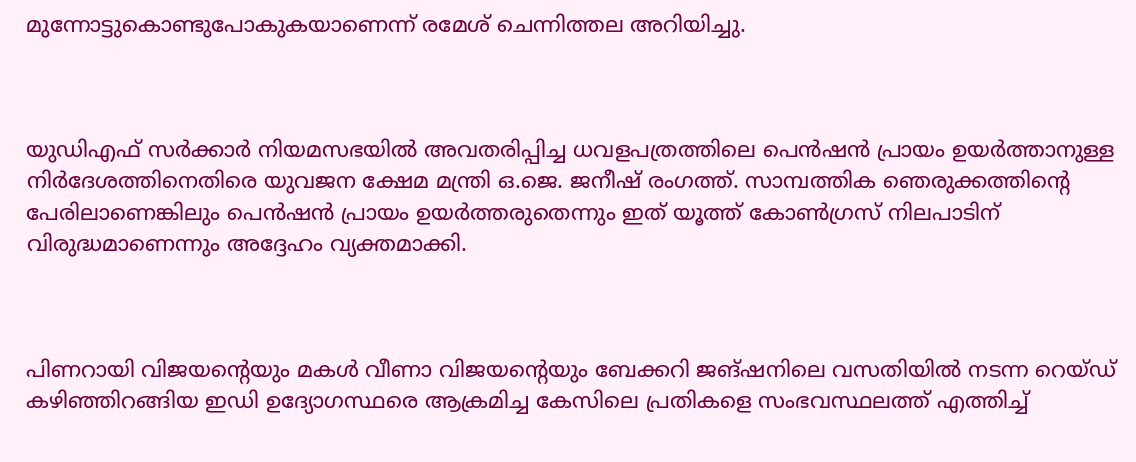മുന്നോട്ടുകൊണ്ടുപോകുകയാണെന്ന് രമേശ് ചെന്നിത്തല അറിയിച്ചു.



യുഡിഎഫ് സർക്കാർ നിയമസഭയിൽ അവതരിപ്പിച്ച ധവളപത്രത്തിലെ പെൻഷൻ പ്രായം ഉയർത്താനുള്ള നിർദേശത്തിനെതിരെ യുവജന ക്ഷേമ മന്ത്രി ഒ.ജെ. ജനീഷ് രംഗത്ത്. സാമ്പത്തിക ഞെരുക്കത്തിന്റെ പേരിലാണെങ്കിലും പെൻഷൻ പ്രായം ഉയർത്തരുതെന്നും ഇത് യൂത്ത് കോൺഗ്രസ് നിലപാടിന് വിരുദ്ധമാണെന്നും അദ്ദേഹം വ്യക്തമാക്കി.



പിണറായി വിജയന്റെയും മകൾ വീണാ വിജയന്റെയും ബേക്കറി ജങ്ഷനിലെ വസതിയിൽ നടന്ന റെയ്ഡ് കഴിഞ്ഞിറങ്ങിയ ഇഡി ഉദ്യോഗസ്ഥരെ ആക്രമിച്ച കേസിലെ പ്രതികളെ സംഭവസ്ഥലത്ത് എത്തിച്ച്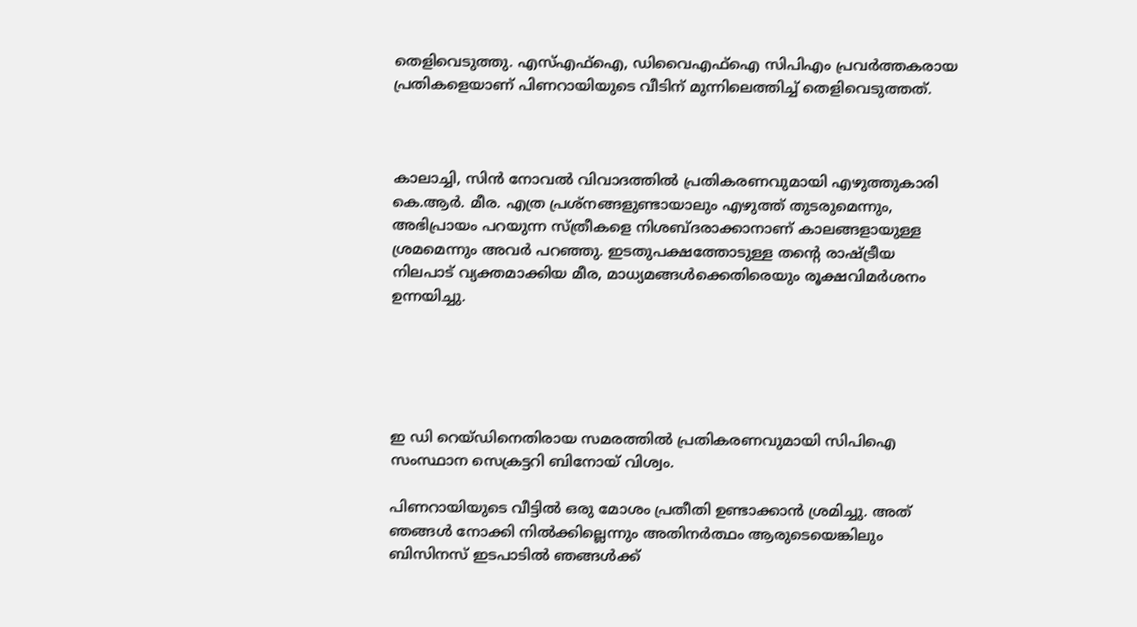തെളിവെടുത്തു. എസ്എഫ്ഐ, ഡിവൈഎഫ്ഐ സിപിഎം പ്രവർത്തകരായ പ്രതികളെയാണ് പിണറായിയുടെ വീടിന് മുന്നിലെത്തിച്ച് തെളിവെടുത്തത്.



കാലാച്ചി, സിൻ നോവൽ വിവാദത്തിൽ പ്രതികരണവുമായി എഴുത്തുകാരി കെ.ആർ. മീര. എത്ര പ്രശ്നങ്ങളുണ്ടായാലും എഴുത്ത് തുടരുമെന്നും, അഭിപ്രായം പറയുന്ന സ്ത്രീകളെ നിശബ്ദരാക്കാനാണ് കാലങ്ങളായുള്ള ശ്രമമെന്നും അവർ പറഞ്ഞു. ഇടതുപക്ഷത്തോടുള്ള തന്റെ രാഷ്ട്രീയ നിലപാട് വ്യക്തമാക്കിയ മീര, മാധ്യമങ്ങൾക്കെതിരെയും രൂക്ഷവിമർശനം ഉന്നയിച്ചു.





ഇ ഡി റെയ്ഡിനെതിരായ സമരത്തിൽ പ്രതികരണവുമായി സിപിഐ സംസ്ഥാന സെക്രട്ടറി ബിനോയ് വിശ്വം.

പിണറായിയുടെ വീട്ടിൽ ഒരു മോശം പ്രതീതി ഉണ്ടാക്കാൻ ശ്രമിച്ചു. അത് ഞങ്ങൾ നോക്കി നിൽക്കില്ലെന്നും അതിനർത്ഥം ആരുടെയെങ്കിലും ബിസിനസ് ഇടപാടിൽ ഞങ്ങൾക്ക്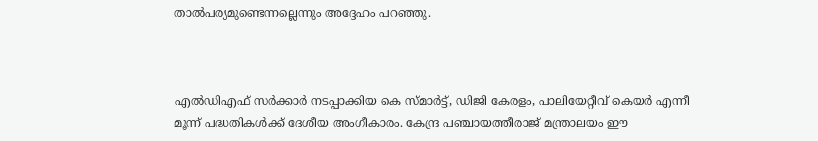താൽപര്യമുണ്ടെന്നല്ലെന്നും അദ്ദേഹം പറഞ്ഞു.



എൽഡിഎഫ് സർക്കാർ നടപ്പാക്കിയ കെ സ്മാര്‍ട്ട്, ഡിജി കേരളം, പാലിയേറ്റീവ് കെയര്‍ എന്നീ മൂന്ന് പദ്ധതികൾക്ക് ദേശീയ അംഗീകാരം. കേന്ദ്ര പഞ്ചായത്തീരാജ് മന്ത്രാലയം ഈ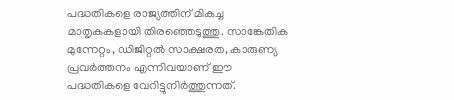പദ്ധതികളെ രാജ്യത്തിന് മികച്ച മാതൃകകളായി തിരഞ്ഞെടുത്തു. സാങ്കേതിക മുന്നേറ്റം, ഡിജിറ്റൽ സാക്ഷരത, കാരുണ്യ പ്രവർത്തനം എന്നിവയാണ് ഈ പദ്ധതികളെ വേറിട്ടുനിർത്തുന്നത്.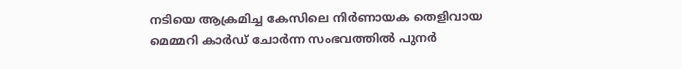നടിയെ ആക്രമിച്ച കേസിലെ നിർണായക തെളിവായ മെമ്മറി കാർഡ് ചോർന്ന സംഭവത്തിൽ പുനർ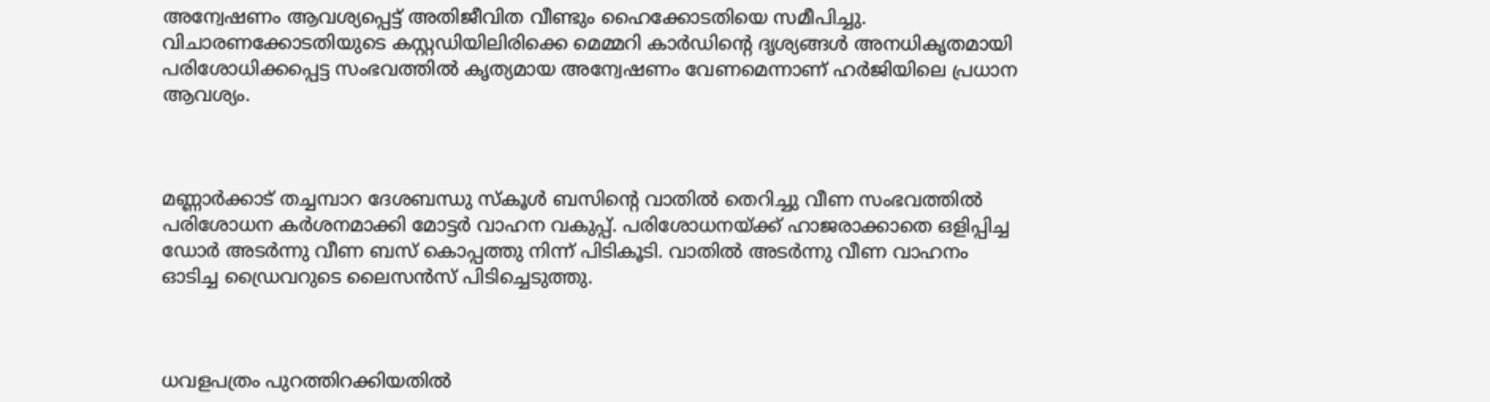അന്വേഷണം ആവശ്യപ്പെട്ട് അതിജീവിത വീണ്ടും ഹൈക്കോടതിയെ സമീപിച്ചു. വിചാരണക്കോടതിയുടെ കസ്റ്റഡിയിലിരിക്കെ മെമ്മറി കാർഡിന്റെ ദൃശ്യങ്ങൾ അനധികൃതമായി പരിശോധിക്കപ്പെട്ട സംഭവത്തിൽ കൃത്യമായ അന്വേഷണം വേണമെന്നാണ് ഹർജിയിലെ പ്രധാന ആവശ്യം.



മണ്ണാർക്കാട് തച്ചമ്പാറ ദേശബന്ധു സ്കൂൾ ബസിന്റെ വാതിൽ തെറിച്ചു വീണ സംഭവത്തിൽ പരിശോധന കർശനമാക്കി മോട്ടർ വാഹന വകുപ്പ്. പരിശോധനയ്ക്ക് ഹാജരാക്കാതെ ഒളിപ്പിച്ച ഡോർ അടർന്നു വീണ ബസ് കൊപ്പത്തു നിന്ന് പിടികൂടി. വാതിൽ അടർന്നു വീണ വാഹനം ഓടിച്ച ഡ്രൈവറുടെ ലൈസൻസ് പിടിച്ചെടുത്തു.



ധവളപത്രം പുറത്തിറക്കിയതിൽ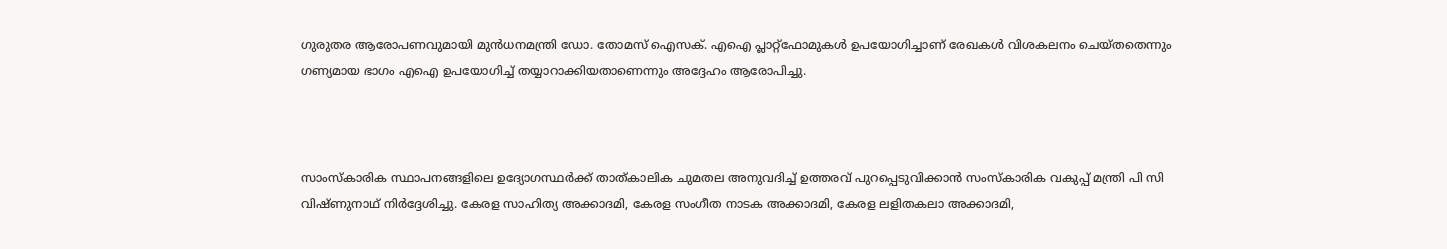ഗുരുതര ആരോപണവുമായി മുൻധനമന്ത്രി ഡോ. തോമസ് ഐസക്. എഐ പ്ലാറ്റ്ഫോമുകൾ ഉപയോഗിച്ചാണ് രേഖകൾ വിശകലനം ചെയ്തതെന്നും ഗണ്യമായ ഭാഗം എഐ ഉപയോഗിച്ച് തയ്യാറാക്കിയതാണെന്നും അദ്ദേഹം ആരോപിച്ചു.



സാംസ്കാരിക സ്ഥാപനങ്ങളിലെ ഉദ്യോഗസ്ഥർക്ക് താത്കാലിക ചുമതല അനുവദിച്ച് ഉത്തരവ് പുറപ്പെടുവിക്കാൻ സംസ്കാരിക വകുപ്പ് മന്ത്രി പി സി വിഷ്ണുനാഥ് നിർദ്ദേശിച്ചു. കേരള സാഹിത്യ അക്കാദമി, കേരള സംഗീത നാടക അക്കാദമി, കേരള ലളിതകലാ അക്കാദമി,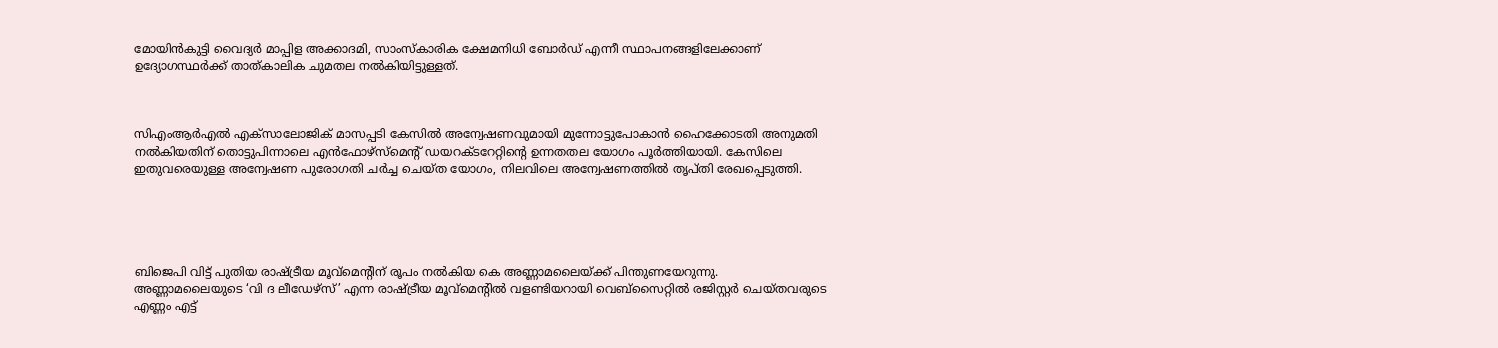മോയിൻകുട്ടി വൈദ്യർ മാപ്പിള അക്കാദമി, സാംസ്കാരിക ക്ഷേമനിധി ബോർഡ് എന്നീ സ്ഥാപനങ്ങളിലേക്കാണ് ഉദ്യോഗസ്ഥർക്ക് താത്കാലിക ചുമതല നൽകിയിട്ടുള്ളത്.



സിഎംആർഎൽ എക്സാലോജിക് മാസപ്പടി കേസിൽ അന്വേഷണവുമായി മുന്നോട്ടുപോകാൻ ഹൈക്കോടതി അനുമതി നൽകിയതിന് തൊട്ടുപിന്നാലെ എൻഫോഴ്സ്മെന്റ് ഡയറക്ടറേറ്റിന്റെ ഉന്നതതല യോഗം പൂർത്തിയായി. കേസിലെ ഇതുവരെയുള്ള അന്വേഷണ പുരോഗതി ചർച്ച ചെയ്ത യോഗം, നിലവിലെ അന്വേഷണത്തിൽ തൃപ്തി രേഖപ്പെടുത്തി.





ബിജെപി വിട്ട് പുതിയ രാഷ്ട്രീയ മൂവ്മെൻ്റിന് രൂപം നൽകിയ കെ അണ്ണാമലൈയ്ക്ക് പിന്തുണയേറുന്നു. അണ്ണാമലൈയുടെ ‘വി ദ ലീഡേഴ്സ്’ എന്ന രാഷ്ട്രീയ മൂവ്മെൻ്റിൽ വളണ്ടിയറായി വെബ്സൈറ്റിൽ രജിസ്റ്റർ ചെയ്തവരുടെ എണ്ണം എട്ട്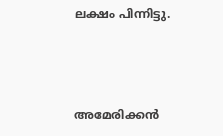ലക്ഷം പിന്നിട്ടു.



അമേരിക്കൻ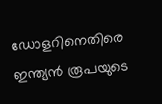ഡോളറിനെതിരെ ഇന്ത്യൻ രൂപയുടെ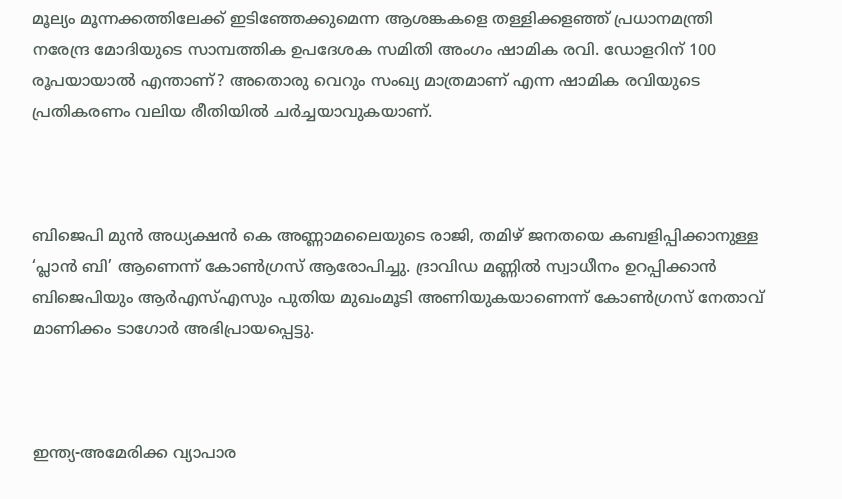മൂല്യം മൂന്നക്കത്തിലേക്ക് ഇടിഞ്ഞേക്കുമെന്ന ആശങ്കകളെ തള്ളിക്കളഞ്ഞ് പ്രധാനമന്ത്രി നരേന്ദ്ര മോദിയുടെ സാമ്പത്തിക ഉപദേശക സമിതി അംഗം ഷാമിക രവി. ഡോളറിന് 100 രൂപയായാൽ എന്താണ്? അതൊരു വെറും സംഖ്യ മാത്രമാണ് എന്ന ഷാമിക രവിയുടെ പ്രതികരണം വലിയ രീതിയിൽ ചർച്ചയാവുകയാണ്.



ബിജെപി മുൻ അധ്യക്ഷൻ കെ അണ്ണാമലൈയുടെ രാജി, തമിഴ് ജനതയെ കബളിപ്പിക്കാനുള്ള ‘പ്ലാൻ ബി’ ആണെന്ന് കോൺഗ്രസ് ആരോപിച്ചു. ദ്രാവിഡ മണ്ണിൽ സ്വാധീനം ഉറപ്പിക്കാൻ ബിജെപിയും ആർഎസ്എസും പുതിയ മുഖംമൂടി അണിയുകയാണെന്ന് കോൺഗ്രസ് നേതാവ് മാണിക്കം ടാഗോർ അഭിപ്രായപ്പെട്ടു.



ഇന്ത്യ-അമേരിക്ക വ്യാപാര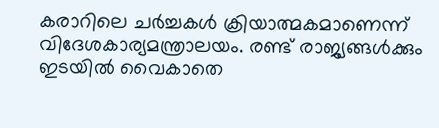കരാറിലെ ചർച്ചകൾ ക്രിയാത്മകമാണെന്ന് വിദേശകാര്യമന്ത്രാലയം. രണ്ട് രാജ്യങ്ങൾക്കും ഇടയിൽ വൈകാതെ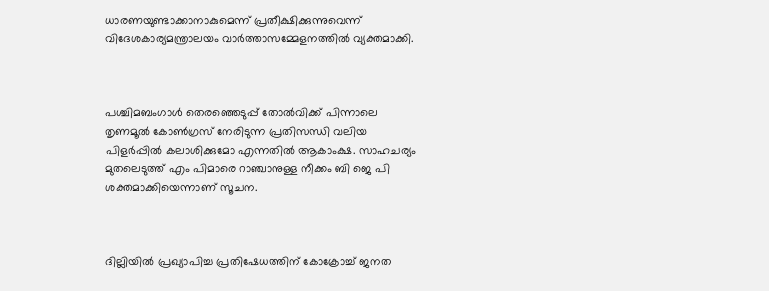ധാരണയുണ്ടാക്കാനാകുമെന്ന് പ്രതീക്ഷിക്കുന്നുവെന്ന് വിദേശകാര്യമന്ത്രാലയം വാർത്താസമ്മേളനത്തിൽ വ്യക്തമാക്കി.



പശ്ചിമബംഗാൾ തെരഞ്ഞെടുപ്പ് തോൽവിക്ക് പിന്നാലെ തൃണമൂൽ കോൺഗ്രസ് നേരിടുന്ന പ്രതിസന്ധി വലിയ പിളർപ്പിൽ കലാശിക്കുമോ എന്നതിൽ ആകാംക്ഷ. സാഹചര്യം മുതലെടുത്ത് എം പിമാരെ റാഞ്ചാനുള്ള നീക്കം ബി ജെ പി ശക്തമാക്കിയെന്നാണ് സൂചന.



ദില്ലിയിൽ പ്രഖ്യാപിച്ച പ്രതിഷേധത്തിന് കോക്രോച്ച് ജനത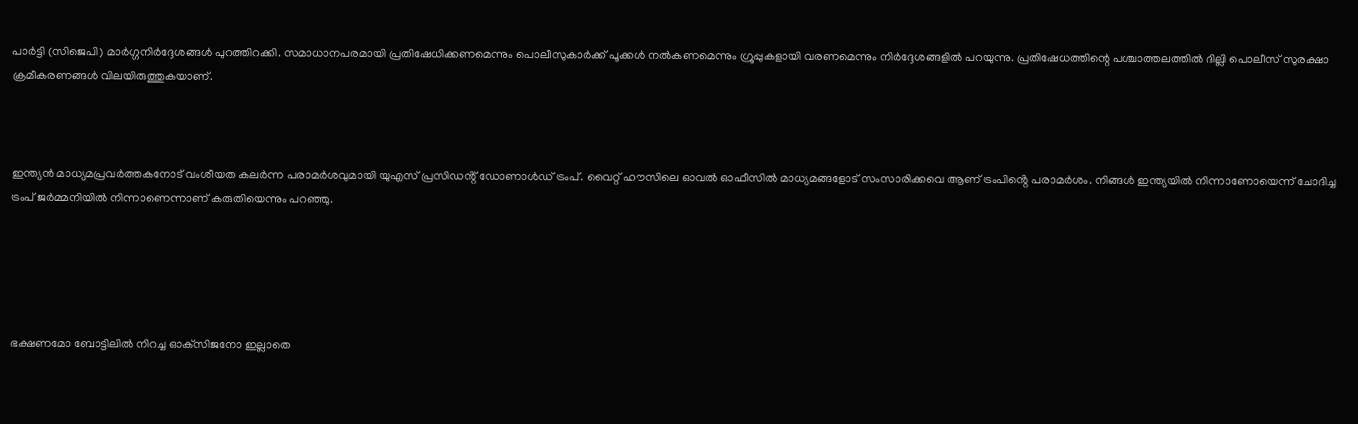പാർട്ടി (സിജെപി) മാർഗ്ഗനിർദ്ദേശങ്ങൾ പുറത്തിറക്കി. സമാധാനപരമായി പ്രതിഷേധിക്കണമെന്നും പൊലീസുകാർക്ക് പൂക്കൾ നൽകണമെന്നും ഗ്രൂപ്പുകളായി വരണമെന്നും നിർദ്ദേശങ്ങളിൽ പറയുന്നു. പ്രതിഷേധത്തിന്റെ പശ്ചാത്തലത്തിൽ ദില്ലി പൊലീസ് സുരക്ഷാ ക്രമീകരണങ്ങൾ വിലയിരുത്തുകയാണ്.



ഇന്ത്യൻ മാധ്യമപ്രവർത്തകനോട് വംശീയത കലർന്ന പരാമർശവുമായി യുഎസ് പ്രസിഡൻ്റ് ഡോണാൾഡ് ട്രംപ്. വൈറ്റ് ഹൗസിലെ ഓവൽ ഓഫീസിൽ മാധ്യമങ്ങളോട് സംസാരിക്കവെ ആണ് ട്രംപിൻ്റെ പരാമർശം. നിങ്ങൾ ഇന്ത്യയിൽ നിന്നാണോയെന്ന് ചോദിച്ച ട്രംപ് ജർമ്മനിയിൽ നിന്നാണെന്നാണ് കരുതിയെന്നും പറഞ്ഞു.





ഭക്ഷണമോ ബോട്ടിലില്‍ നിറച്ച ഓക്‌സിജനോ ഇല്ലാതെ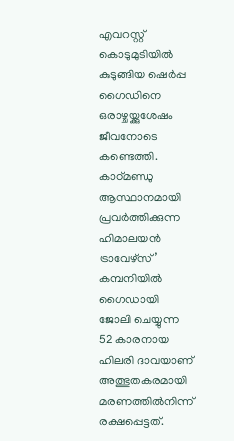എവറസ്റ്റ് കൊടുമുടിയില്‍ കുടുങ്ങിയ ഷെര്‍പ്പ ഗൈഡിനെ ഒരാഴ്ചയ്ക്കുശേഷം ജീവനോടെ കണ്ടെത്തി. കാഠ്മണ്ഡു ആസ്ഥാനമായി പ്രവര്‍ത്തിക്കുന്ന ഹിമാലയന്‍ ട്രാവേഴ്‌സ്’ കമ്പനിയില്‍ ഗൈഡായി ജോലി ചെയ്യുന്ന 52 കാരനായ ഹിലരി ദാവയാണ് അത്ഭുതകരമായി മരണത്തില്‍നിന്ന് രക്ഷപ്പെട്ടത്.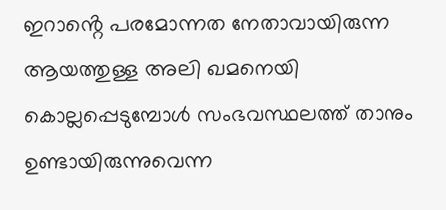ഇറാൻ്റെ പരമോന്നത നേതാവായിരുന്ന ആയത്തുള്ള അലി ഖമനെയി കൊല്ലപ്പെടുമ്പോൾ സംഭവസ്ഥലത്ത് താനും ഉണ്ടായിരുന്നുവെന്ന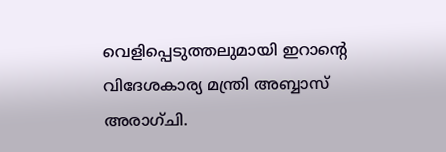വെളിപ്പെടുത്തലുമായി ഇറാൻ്റെ വിദേശകാര്യ മന്ത്രി അബ്ബാസ് അരാഗ്ചി.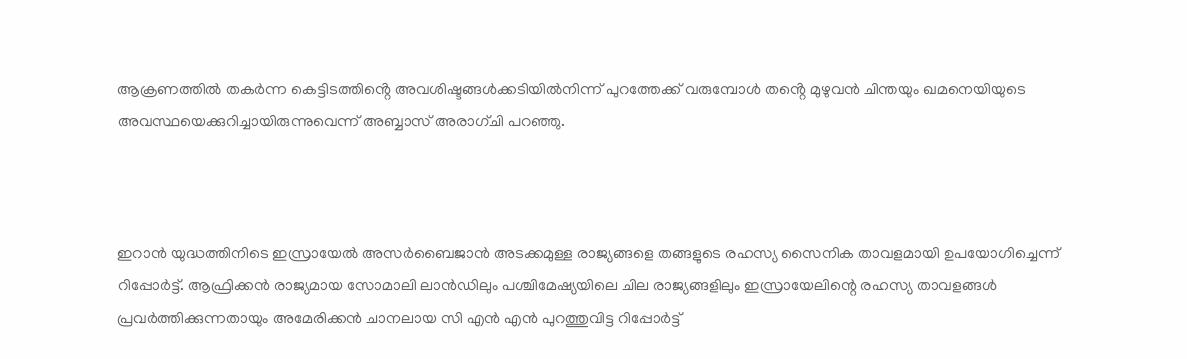ആക്രണത്തിൽ തകർന്ന കെട്ടിടത്തിൻ്റെ അവശിഷ്ടങ്ങൾക്കടിയിൽനിന്ന് പുറത്തേക്ക് വരുമ്പോൾ തൻ്റെ മുഴുവൻ ചിന്തയും ഖമനെയിയുടെ അവസ്ഥയെക്കുറിച്ചായിരുന്നുവെന്ന് അബ്ബാസ് അരാഗ്ചി പറഞ്ഞു.



ഇറാന്‍ യുദ്ധത്തിനിടെ ഇസ്രായേല്‍ അസര്‍ബൈജാന്‍ അടക്കമുള്ള രാജ്യങ്ങളെ തങ്ങളുടെ രഹസ്യ സൈനിക താവളമായി ഉപയോഗിച്ചെന്ന് റിപ്പോര്‍ട്ട്. ആഫ്രിക്കന്‍ രാജ്യമായ സോമാലി ലാന്‍ഡിലും പശ്ചിമേഷ്യയിലെ ചില രാജ്യങ്ങളിലും ഇസ്രായേലിന്റെ രഹസ്യ താവളങ്ങള്‍ പ്രവര്‍ത്തിക്കുന്നതായും അമേരിക്കന്‍ ചാനലായ സി എന്‍ എന്‍ പുറത്തുവിട്ട റിപ്പോര്‍ട്ട്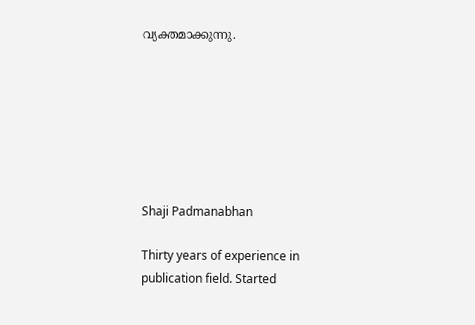വ്യക്തമാക്കുന്നു.







Shaji Padmanabhan

Thirty years of experience in publication field. Started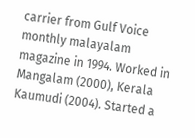carrier from Gulf Voice monthly malayalam magazine in 1994. Worked in Mangalam (2000), Kerala Kaumudi (2004). Started a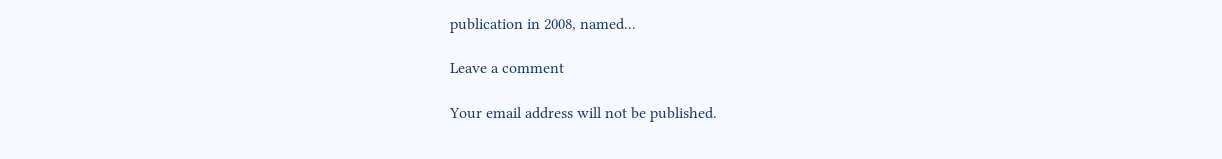publication in 2008, named...

Leave a comment

Your email address will not be published.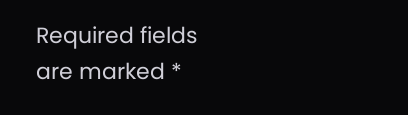Required fields are marked *